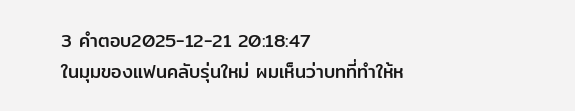3 คำตอบ2025-12-21 20:18:47
ในมุมของแฟนคลับรุ่นใหม่ ผมเห็นว่าบทที่ทำให้ห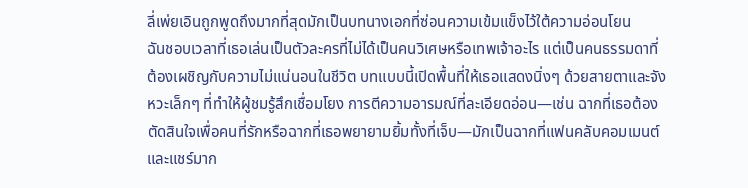ลี่เพ่ยเอินถูกพูดถึงมากที่สุดมักเป็นบทนางเอกที่ซ่อนความเข้มแข็งไว้ใต้ความอ่อนโยน
ฉันชอบเวลาที่เธอเล่นเป็นตัวละครที่ไม่ได้เป็นคนวิเศษหรือเทพเจ้าอะไร แต่เป็นคนธรรมดาที่ต้องเผชิญกับความไม่แน่นอนในชีวิต บทแบบนี้เปิดพื้นที่ให้เธอแสดงนิ่งๆ ด้วยสายตาและจังหวะเล็กๆ ที่ทำให้ผู้ชมรู้สึกเชื่อมโยง การตีความอารมณ์ที่ละเอียดอ่อน—เช่น ฉากที่เธอต้องตัดสินใจเพื่อคนที่รักหรือฉากที่เธอพยายามยิ้มทั้งที่เจ็บ—มักเป็นฉากที่แฟนคลับคอมเมนต์และแชร์มาก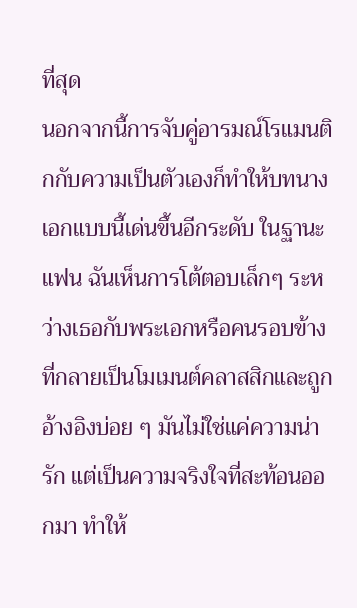ที่สุด
นอกจากนี้การจับคู่อารมณ์โรแมนติกกับความเป็นตัวเองก็ทำให้บทนางเอกแบบนี้เด่นขึ้นอีกระดับ ในฐานะแฟน ฉันเห็นการโต้ตอบเล็กๆ ระหว่างเธอกับพระเอกหรือคนรอบข้างที่กลายเป็นโมเมนต์คลาสสิกและถูกอ้างอิงบ่อย ๆ มันไม่ใช่แค่ความน่ารัก แต่เป็นความจริงใจที่สะท้อนออกมา ทำให้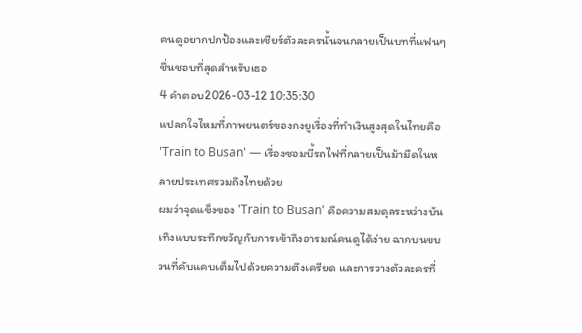คนดูอยากปกป้องและเชียร์ตัวละครนั้นจนกลายเป็นบทที่แฟนๆ ชื่นชอบที่สุดสำหรับเธอ
4 คำตอบ2026-03-12 10:35:30
แปลกใจไหมที่ภาพยนตร์ของกงยูเรื่องที่ทำเงินสูงสุดในไทยคือ 'Train to Busan' — เรื่องซอมบี้รถไฟที่กลายเป็นม้ามืดในหลายประเทศรวมถึงไทยด้วย
ผมว่าจุดแข็งของ 'Train to Busan' คือความสมดุลระหว่างบันเทิงแบบระทึกขวัญกับการเข้าถึงอารมณ์คนดูได้ง่าย ฉากบนขบวนที่คับแคบเต็มไปด้วยความตึงเครียด และการวางตัวละครที่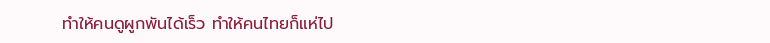ทำให้คนดูผูกพันได้เร็ว ทำให้คนไทยก็แห่ไป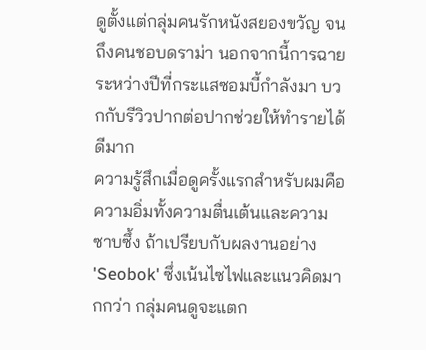ดูตั้งแต่กลุ่มคนรักหนังสยองขวัญ จนถึงคนชอบดราม่า นอกจากนี้การฉายระหว่างปีที่กระแสซอมบี้กำลังมา บวกกับรีวิวปากต่อปากช่วยให้ทำรายได้ดีมาก
ความรู้สึกเมื่อดูครั้งแรกสำหรับผมคือความอิ่มทั้งความตื่นเต้นและความซาบซึ้ง ถ้าเปรียบกับผลงานอย่าง 'Seobok' ซึ่งเน้นไซไฟและแนวคิดมากกว่า กลุ่มคนดูจะแตก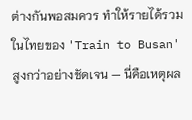ต่างกันพอสมควร ทำให้รายได้รวมในไทยของ 'Train to Busan' สูงกว่าอย่างชัดเจน — นี่คือเหตุผล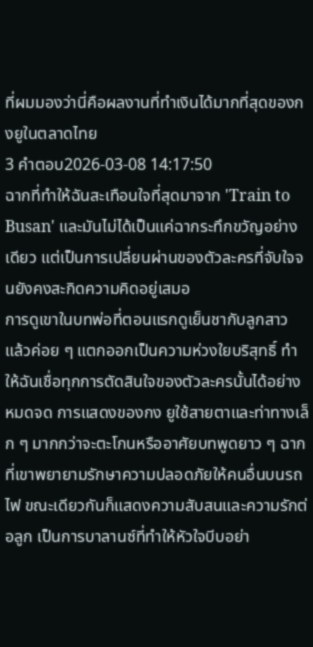ที่ผมมองว่านี่คือผลงานที่ทำเงินได้มากที่สุดของกงยูในตลาดไทย
3 คำตอบ2026-03-08 14:17:50
ฉากที่ทำให้ฉันสะเทือนใจที่สุดมาจาก 'Train to Busan' และมันไม่ได้เป็นแค่ฉากระทึกขวัญอย่างเดียว แต่เป็นการเปลี่ยนผ่านของตัวละครที่จับใจจนยังคงสะกิดความคิดอยู่เสมอ
การดูเขาในบทพ่อที่ตอนแรกดูเย็นชากับลูกสาว แล้วค่อย ๆ แตกออกเป็นความห่วงใยบริสุทธิ์ ทำให้ฉันเชื่อทุกการตัดสินใจของตัวละครนั้นได้อย่างหมดจด การแสดงของกง ยูใช้สายตาและท่าทางเล็ก ๆ มากกว่าจะตะโกนหรืออาศัยบทพูดยาว ๆ ฉากที่เขาพยายามรักษาความปลอดภัยให้คนอื่นบนรถไฟ ขณะเดียวกันก็แสดงความสับสนและความรักต่อลูก เป็นการบาลานซ์ที่ทำให้หัวใจบีบอย่า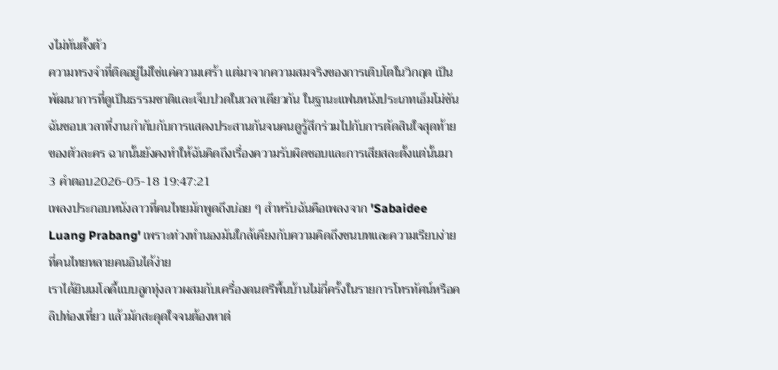งไม่ทันตั้งตัว
ความทรงจำที่ติดอยู่ไม่ใช่แค่ความเศร้า แต่มาจากความสมจริงของการเติบโตในวิกฤต เป็นพัฒนาการที่ดูเป็นธรรมชาติและเจ็บปวดในเวลาเดียวกัน ในฐานะแฟนหนังประเภทเอ็มโม่ชัน ฉันชอบเวลาที่งานกำกับกับการแสดงประสานกันจนคนดูรู้สึกร่วมไปกับการตัดสินใจสุดท้ายของตัวละคร ฉากนั้นยังคงทำให้ฉันคิดถึงเรื่องความรับผิดชอบและการเสียสละตั้งแต่นั้นมา
3 คำตอบ2026-05-18 19:47:21
เพลงประกอบหนังลาวที่คนไทยมักพูดถึงบ่อย ๆ สำหรับฉันคือเพลงจาก 'Sabaidee Luang Prabang' เพราะท่วงทำนองมันใกล้เคียงกับความคิดถึงชนบทและความเรียบง่ายที่คนไทยหลายคนอินได้ง่าย
เราได้ยินเมโลดี้แบบลูกทุ่งลาวผสมกับเครื่องดนตรีพื้นบ้านไม่กี่ครั้งในรายการโทรทัศน์หรือคลิปท่องเที่ยว แล้วมักสะดุดใจจนต้องหาต่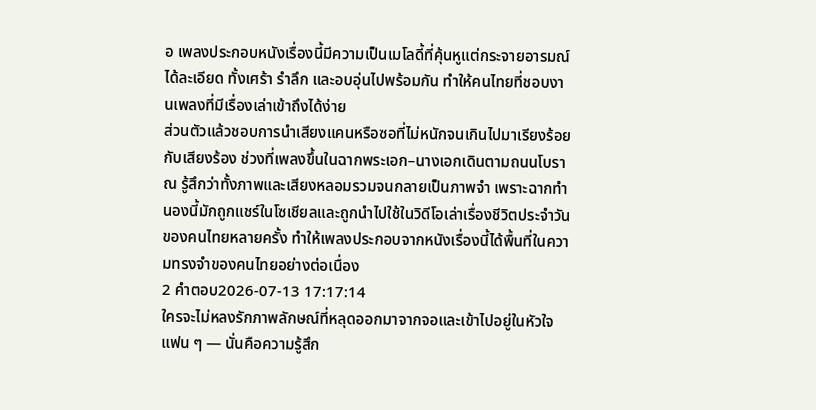อ เพลงประกอบหนังเรื่องนี้มีความเป็นเมโลดี้ที่คุ้นหูแต่กระจายอารมณ์ได้ละเอียด ทั้งเศร้า รำลึก และอบอุ่นไปพร้อมกัน ทำให้คนไทยที่ชอบงานเพลงที่มีเรื่องเล่าเข้าถึงได้ง่าย
ส่วนตัวแล้วชอบการนำเสียงแคนหรือซอที่ไม่หนักจนเกินไปมาเรียงร้อยกับเสียงร้อง ช่วงที่เพลงขึ้นในฉากพระเอก–นางเอกเดินตามถนนโบราณ รู้สึกว่าทั้งภาพและเสียงหลอมรวมจนกลายเป็นภาพจำ เพราะฉากทำนองนี้มักถูกแชร์ในโซเชียลและถูกนำไปใช้ในวิดีโอเล่าเรื่องชีวิตประจำวันของคนไทยหลายครั้ง ทำให้เพลงประกอบจากหนังเรื่องนี้ได้พื้นที่ในความทรงจำของคนไทยอย่างต่อเนื่อง
2 คำตอบ2026-07-13 17:17:14
ใครจะไม่หลงรักภาพลักษณ์ที่หลุดออกมาจากจอและเข้าไปอยู่ในหัวใจแฟน ๆ — นั่นคือความรู้สึก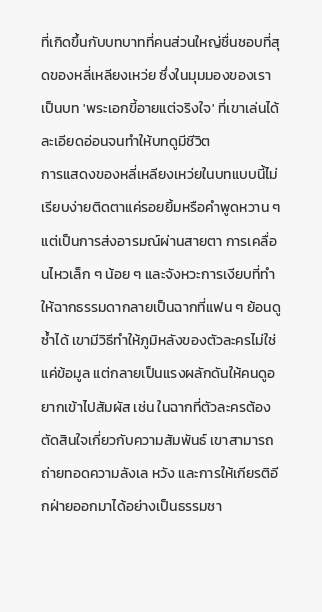ที่เกิดขึ้นกับบทบาทที่คนส่วนใหญ่ชื่นชอบที่สุดของหลี่เหลียงเหว่ย ซึ่งในมุมมองของเราเป็นบท 'พระเอกขี้อายแต่จริงใจ' ที่เขาเล่นได้ละเอียดอ่อนจนทำให้บทดูมีชีวิต
การแสดงของหลี่เหลียงเหว่ยในบทแบบนี้ไม่เรียบง่ายติดตาแค่รอยยิ้มหรือคำพูดหวาน ๆ แต่เป็นการส่งอารมณ์ผ่านสายตา การเคลื่อนไหวเล็ก ๆ น้อย ๆ และจังหวะการเงียบที่ทำให้ฉากธรรมดากลายเป็นฉากที่แฟน ๆ ย้อนดูซ้ำได้ เขามีวิธีทำให้ภูมิหลังของตัวละครไม่ใช่แค่ข้อมูล แต่กลายเป็นแรงผลักดันให้คนดูอยากเข้าไปสัมผัส เช่น ในฉากที่ตัวละครต้องตัดสินใจเกี่ยวกับความสัมพันธ์ เขาสามารถถ่ายทอดความลังเล หวัง และการให้เกียรติอีกฝ่ายออกมาได้อย่างเป็นธรรมชา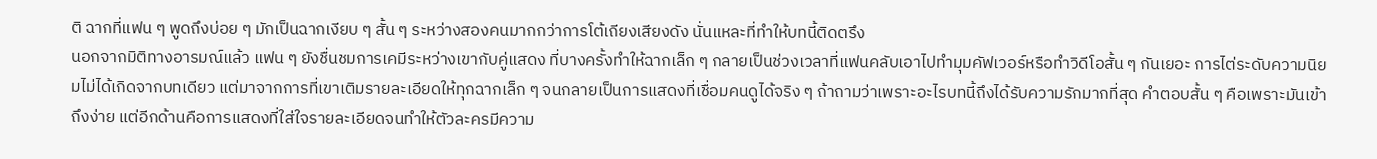ติ ฉากที่แฟน ๆ พูดถึงบ่อย ๆ มักเป็นฉากเงียบ ๆ สั้น ๆ ระหว่างสองคนมากกว่าการโต้เถียงเสียงดัง นั่นแหละที่ทำให้บทนี้ติดตรึง
นอกจากมิติทางอารมณ์แล้ว แฟน ๆ ยังชื่นชมการเคมีระหว่างเขากับคู่แสดง ที่บางครั้งทำให้ฉากเล็ก ๆ กลายเป็นช่วงเวลาที่แฟนคลับเอาไปทำมุมคัฟเวอร์หรือทำวิดีโอสั้น ๆ กันเยอะ การไต่ระดับความนิยมไม่ได้เกิดจากบทเดียว แต่มาจากการที่เขาเติมรายละเอียดให้ทุกฉากเล็ก ๆ จนกลายเป็นการแสดงที่เชื่อมคนดูได้จริง ๆ ถ้าถามว่าเพราะอะไรบทนี้ถึงได้รับความรักมากที่สุด คำตอบสั้น ๆ คือเพราะมันเข้าถึงง่าย แต่อีกด้านคือการแสดงที่ใส่ใจรายละเอียดจนทำให้ตัวละครมีความ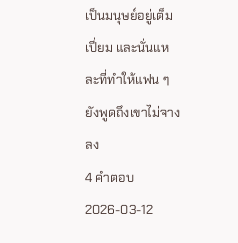เป็นมนุษย์อยู่เต็มเปี่ยม และนั่นแหละที่ทำให้แฟน ๆ ยังพูดถึงเขาไม่จางลง
4 คำตอบ2026-03-12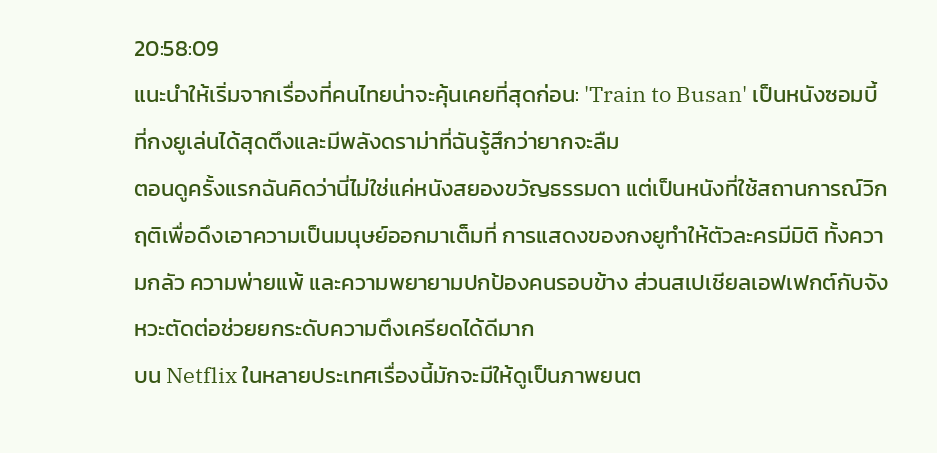20:58:09
แนะนำให้เริ่มจากเรื่องที่คนไทยน่าจะคุ้นเคยที่สุดก่อน: 'Train to Busan' เป็นหนังซอมบี้ที่กงยูเล่นได้สุดตึงและมีพลังดราม่าที่ฉันรู้สึกว่ายากจะลืม
ตอนดูครั้งแรกฉันคิดว่านี่ไม่ใช่แค่หนังสยองขวัญธรรมดา แต่เป็นหนังที่ใช้สถานการณ์วิกฤติเพื่อดึงเอาความเป็นมนุษย์ออกมาเต็มที่ การแสดงของกงยูทำให้ตัวละครมีมิติ ทั้งความกลัว ความพ่ายแพ้ และความพยายามปกป้องคนรอบข้าง ส่วนสเปเชียลเอฟเฟกต์กับจังหวะตัดต่อช่วยยกระดับความตึงเครียดได้ดีมาก
บน Netflix ในหลายประเทศเรื่องนี้มักจะมีให้ดูเป็นภาพยนต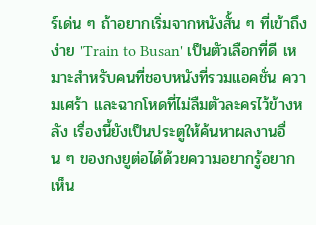ร์เด่น ๆ ถ้าอยากเริ่มจากหนังสั้น ๆ ที่เข้าถึงง่าย 'Train to Busan' เป็นตัวเลือกที่ดี เหมาะสำหรับคนที่ชอบหนังที่รวมแอคชั่น ความเศร้า และฉากโหดที่ไม่ลืมตัวละครไว้ข้างหลัง เรื่องนี้ยังเป็นประตูให้ค้นหาผลงานอื่น ๆ ของกงยูต่อได้ด้วยความอยากรู้อยากเห็น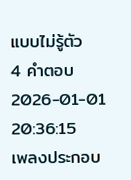แบบไม่รู้ตัว
4 คำตอบ2026-01-01 20:36:15
เพลงประกอบ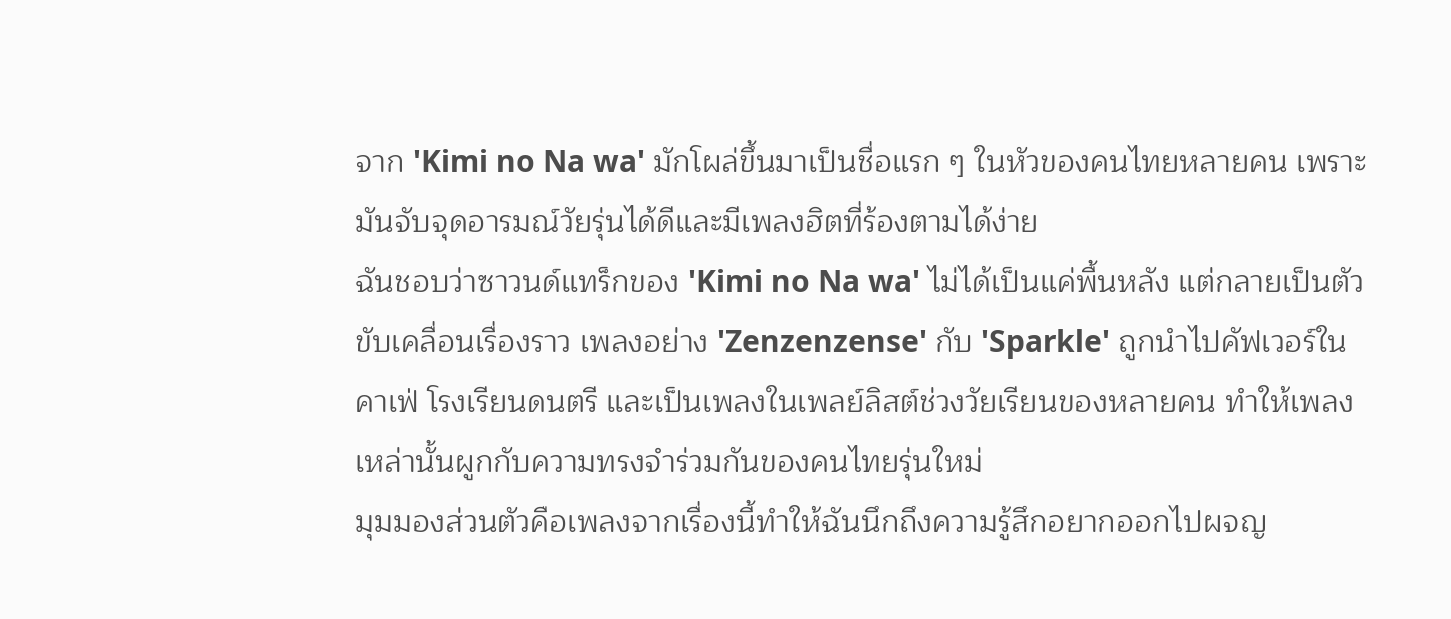จาก 'Kimi no Na wa' มักโผล่ขึ้นมาเป็นชื่อแรก ๆ ในหัวของคนไทยหลายคน เพราะมันจับจุดอารมณ์วัยรุ่นได้ดีและมีเพลงฮิตที่ร้องตามได้ง่าย
ฉันชอบว่าซาวนด์แทร็กของ 'Kimi no Na wa' ไม่ได้เป็นแค่พื้นหลัง แต่กลายเป็นตัวขับเคลื่อนเรื่องราว เพลงอย่าง 'Zenzenzense' กับ 'Sparkle' ถูกนำไปคัฟเวอร์ในคาเฟ่ โรงเรียนดนตรี และเป็นเพลงในเพลย์ลิสต์ช่วงวัยเรียนของหลายคน ทำให้เพลงเหล่านั้นผูกกับความทรงจำร่วมกันของคนไทยรุ่นใหม่
มุมมองส่วนตัวคือเพลงจากเรื่องนี้ทำให้ฉันนึกถึงความรู้สึกอยากออกไปผจญ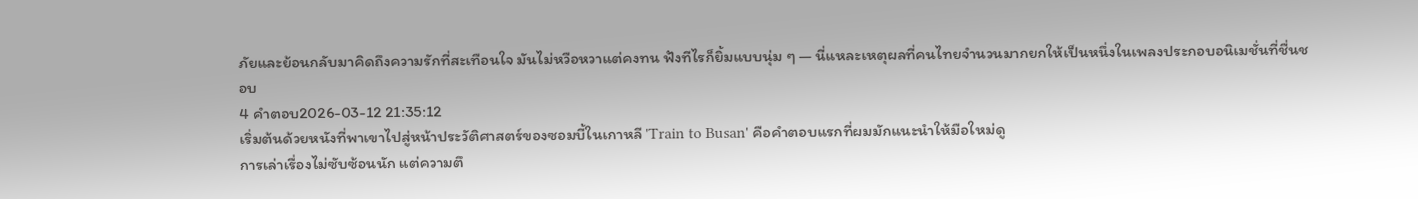ภัยและย้อนกลับมาคิดถึงความรักที่สะเทือนใจ มันไม่หวือหวาแต่คงทน ฟังทีไรก็ยิ้มแบบนุ่ม ๆ — นี่แหละเหตุผลที่คนไทยจำนวนมากยกให้เป็นหนึ่งในเพลงประกอบอนิเมชั่นที่ชื่นชอบ
4 คำตอบ2026-03-12 21:35:12
เริ่มต้นด้วยหนังที่พาเขาไปสู่หน้าประวัติศาสตร์ของซอมบี้ในเกาหลี 'Train to Busan' คือคำตอบแรกที่ผมมักแนะนำให้มือใหม่ดู
การเล่าเรื่องไม่ซับซ้อนนัก แต่ความตึ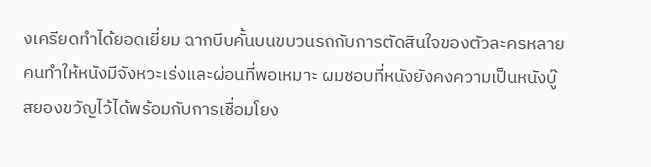งเครียดทำได้ยอดเยี่ยม ฉากบีบคั้นบนขบวนรถกับการตัดสินใจของตัวละครหลายคนทำให้หนังมีจังหวะเร่งและผ่อนที่พอเหมาะ ผมชอบที่หนังยังคงความเป็นหนังบู๊สยองขวัญไว้ได้พร้อมกับการเชื่อมโยง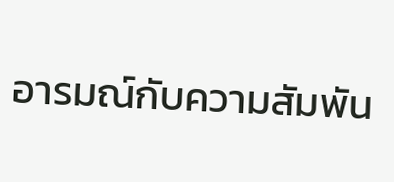อารมณ์กับความสัมพัน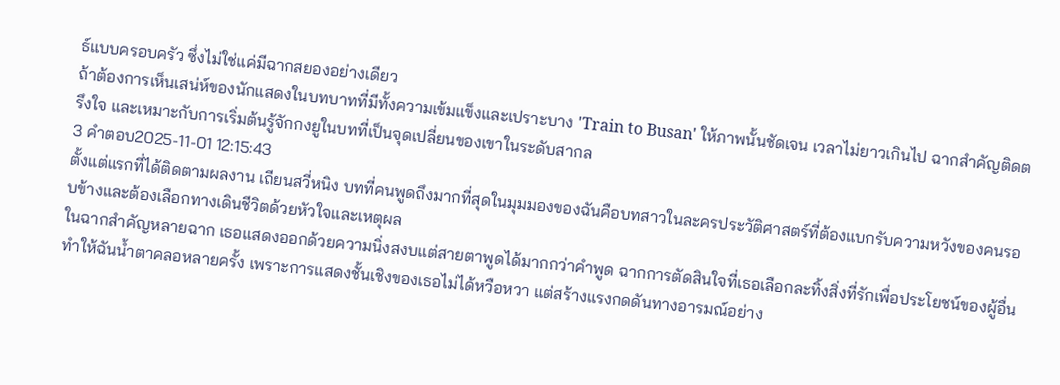ธ์แบบครอบครัว ซึ่งไม่ใช่แค่มีฉากสยองอย่างเดียว
ถ้าต้องการเห็นเสน่ห์ของนักแสดงในบทบาทที่มีทั้งความเข้มแข็งและเปราะบาง 'Train to Busan' ให้ภาพนั้นชัดเจน เวลาไม่ยาวเกินไป ฉากสำคัญติดตรึงใจ และเหมาะกับการเริ่มต้นรู้จักกงยูในบทที่เป็นจุดเปลี่ยนของเขาในระดับสากล
3 คำตอบ2025-11-01 12:15:43
ตั้งแต่แรกที่ได้ติดตามผลงาน เถียนสวี่หนิง บทที่คนพูดถึงมากที่สุดในมุมมองของฉันคือบทสาวในละครประวัติศาสตร์ที่ต้องแบกรับความหวังของคนรอบข้างและต้องเลือกทางเดินชีวิตด้วยหัวใจและเหตุผล
ในฉากสำคัญหลายฉาก เธอแสดงออกด้วยความนิ่งสงบแต่สายตาพูดได้มากกว่าคำพูด ฉากการตัดสินใจที่เธอเลือกละทิ้งสิ่งที่รักเพื่อประโยชน์ของผู้อื่นทำให้ฉันน้ำตาคลอหลายครั้ง เพราะการแสดงชั้นเชิงของเธอไม่ได้หวือหวา แต่สร้างแรงกดดันทางอารมณ์อย่าง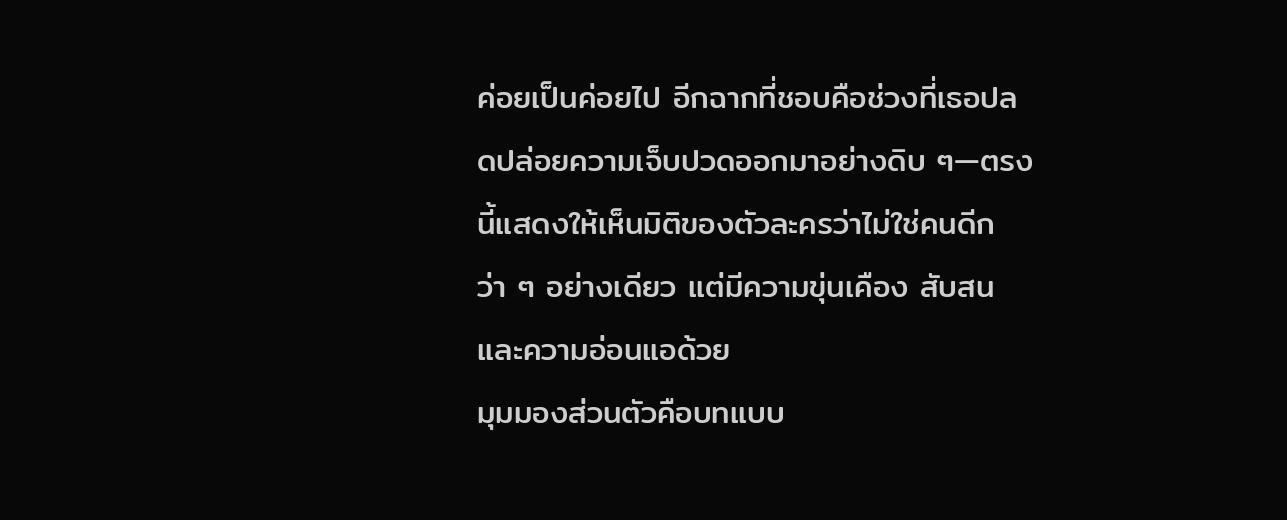ค่อยเป็นค่อยไป อีกฉากที่ชอบคือช่วงที่เธอปลดปล่อยความเจ็บปวดออกมาอย่างดิบ ๆ—ตรงนี้แสดงให้เห็นมิติของตัวละครว่าไม่ใช่คนดีกว่า ๆ อย่างเดียว แต่มีความขุ่นเคือง สับสน และความอ่อนแอด้วย
มุมมองส่วนตัวคือบทแบบ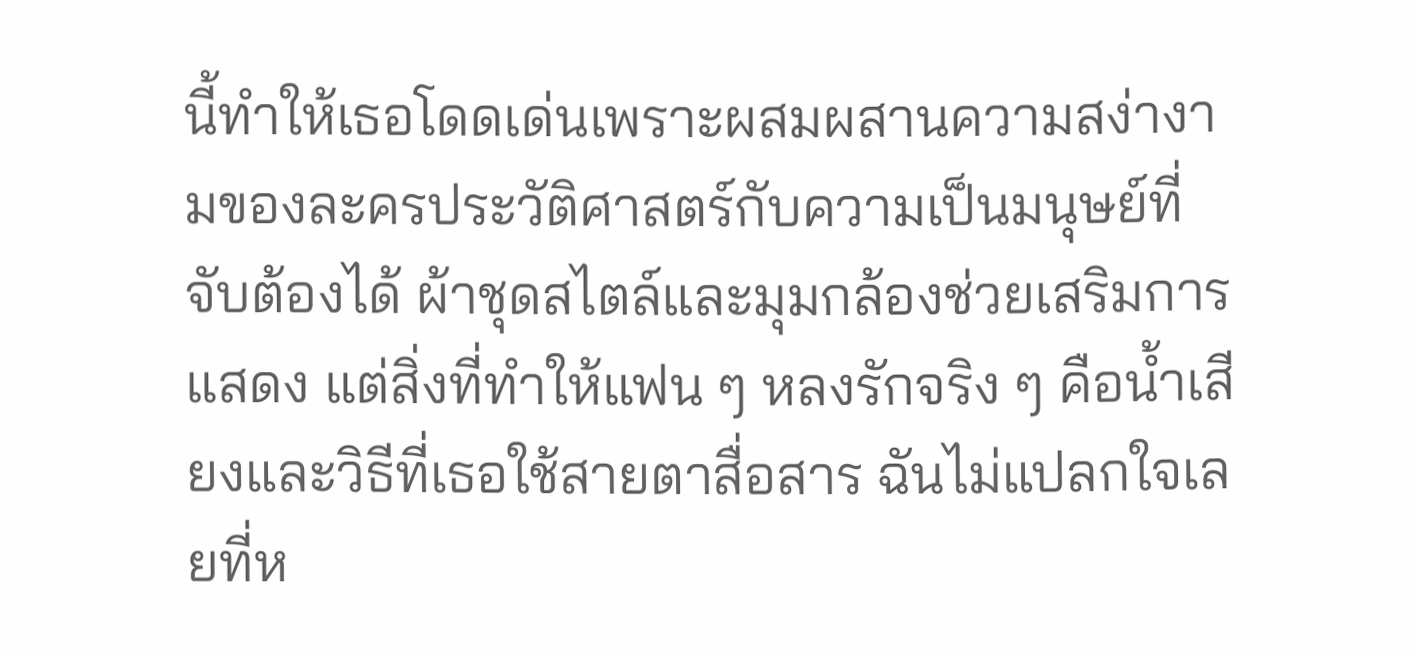นี้ทำให้เธอโดดเด่นเพราะผสมผสานความสง่างามของละครประวัติศาสตร์กับความเป็นมนุษย์ที่จับต้องได้ ผ้าชุดสไตล์และมุมกล้องช่วยเสริมการแสดง แต่สิ่งที่ทำให้แฟน ๆ หลงรักจริง ๆ คือน้ำเสียงและวิธีที่เธอใช้สายตาสื่อสาร ฉันไม่แปลกใจเลยที่ห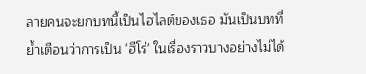ลายคนจะยกบทนี้เป็นไฮไลต์ของเธอ มันเป็นบทที่ย้ำเตือนว่าการเป็น 'ฮีโร่' ในเรื่องราวบางอย่างไม่ได้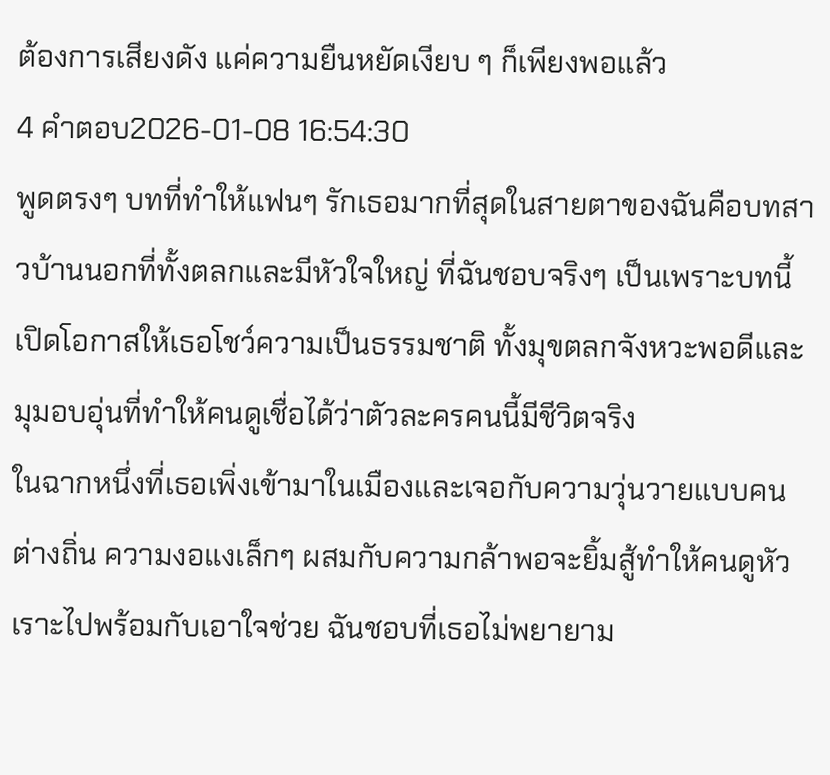ต้องการเสียงดัง แค่ความยืนหยัดเงียบ ๆ ก็เพียงพอแล้ว
4 คำตอบ2026-01-08 16:54:30
พูดตรงๆ บทที่ทำให้แฟนๆ รักเธอมากที่สุดในสายตาของฉันคือบทสาวบ้านนอกที่ทั้งตลกและมีหัวใจใหญ่ ที่ฉันชอบจริงๆ เป็นเพราะบทนี้เปิดโอกาสให้เธอโชว์ความเป็นธรรมชาติ ทั้งมุขตลกจังหวะพอดีและมุมอบอุ่นที่ทำให้คนดูเชื่อได้ว่าตัวละครคนนี้มีชีวิตจริง
ในฉากหนึ่งที่เธอเพิ่งเข้ามาในเมืองและเจอกับความวุ่นวายแบบคนต่างถิ่น ความงอแงเล็กๆ ผสมกับความกล้าพอจะยิ้มสู้ทำให้คนดูหัวเราะไปพร้อมกับเอาใจช่วย ฉันชอบที่เธอไม่พยายาม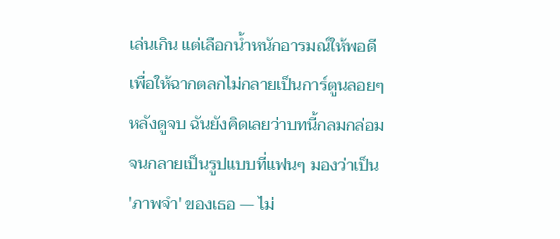เล่นเกิน แต่เลือกน้ำหนักอารมณ์ให้พอดี เพื่อให้ฉากตลกไม่กลายเป็นการ์ตูนลอยๆ
หลังดูจบ ฉันยังคิดเลยว่าบทนี้กลมกล่อมจนกลายเป็นรูปแบบที่แฟนๆ มองว่าเป็น 'ภาพจำ' ของเธอ — ไม่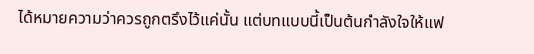ได้หมายความว่าควรถูกตรึงไว้แค่นั้น แต่บทแบบนี้เป็นต้นกำลังใจให้แฟ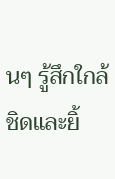นๆ รู้สึกใกล้ชิดและยิ้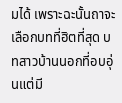มได้ เพราะฉะนั้นถาจะเลือกบทที่ฮิตที่สุด บทสาวบ้านนอกที่อบอุ่นแต่มี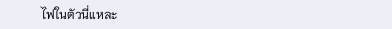ไฟในตัวนี่แหละ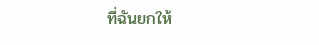ที่ฉันยกให้